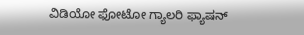ವಿಡಿಯೋ ಫೋಟೋ ಗ್ಯಾಲರಿ ಫ್ಯಾಷನ್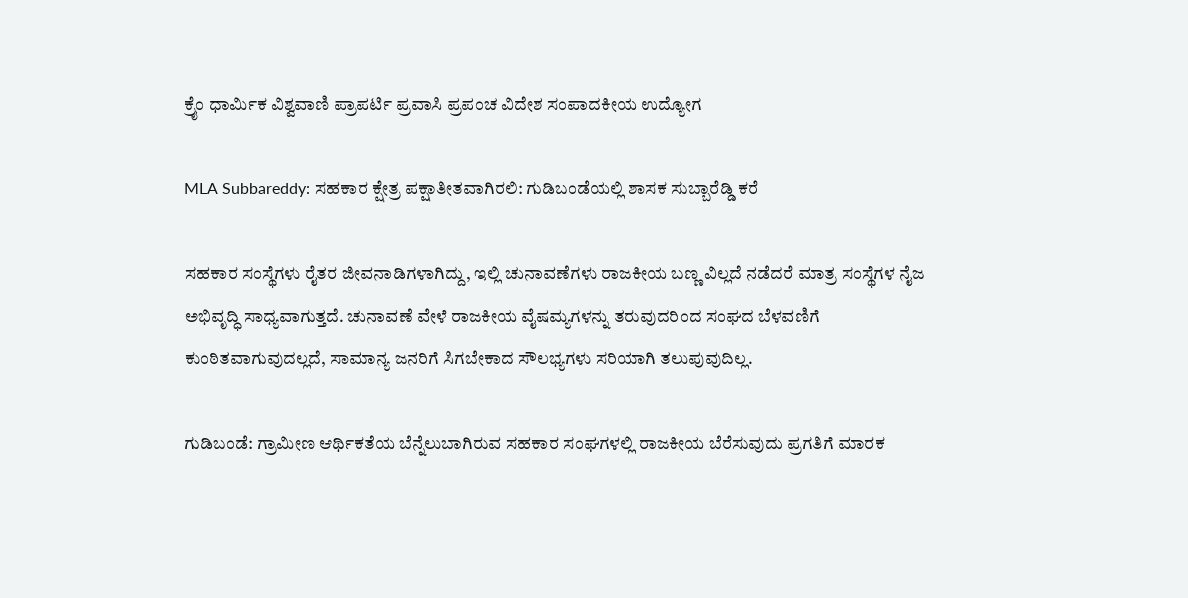ಕ್ರೈಂ ಧಾರ್ಮಿಕ ವಿಶ್ವವಾಣಿ ಪ್ರಾಪರ್ಟಿ ಪ್ರವಾಸಿ ಪ್ರಪಂಚ ವಿದೇಶ ಸಂಪಾದಕೀಯ ಉದ್ಯೋಗ

MLA Subbareddy: ಸಹಕಾರ ಕ್ಷೇತ್ರ ಪಕ್ಷಾತೀತವಾಗಿರಲಿ: ಗುಡಿಬಂಡೆಯಲ್ಲಿ ಶಾಸಕ ಸುಬ್ಬಾರೆಡ್ಡಿ ಕರೆ

ಸಹಕಾರ ಸಂಸ್ಥೆಗಳು ರೈತರ ಜೀವನಾಡಿಗಳಾಗಿದ್ದು, ಇಲ್ಲಿ ಚುನಾವಣೆಗಳು ರಾಜಕೀಯ ಬಣ್ಣ ವಿಲ್ಲದೆ ನಡೆದರೆ ಮಾತ್ರ ಸಂಸ್ಥೆಗಳ ನೈಜ ಅಭಿವೃದ್ಧಿ ಸಾಧ್ಯವಾಗುತ್ತದೆ. ಚುನಾವಣೆ ವೇಳೆ ರಾಜಕೀಯ ವೈಷಮ್ಯಗಳನ್ನು ತರುವುದರಿಂದ ಸಂಘದ ಬೆಳವಣಿಗೆ ಕುಂಠಿತವಾಗುವುದಲ್ಲದೆ, ಸಾಮಾನ್ಯ ಜನರಿಗೆ ಸಿಗಬೇಕಾದ ಸೌಲಭ್ಯಗಳು ಸರಿಯಾಗಿ ತಲುಪುವುದಿಲ್ಲ.

ಗುಡಿಬಂಡೆ: ಗ್ರಾಮೀಣ ಆರ್ಥಿಕತೆಯ ಬೆನ್ನೆಲುಬಾಗಿರುವ ಸಹಕಾರ ಸಂಘಗಳಲ್ಲಿ ರಾಜಕೀಯ ಬೆರೆಸುವುದು ಪ್ರಗತಿಗೆ ಮಾರಕ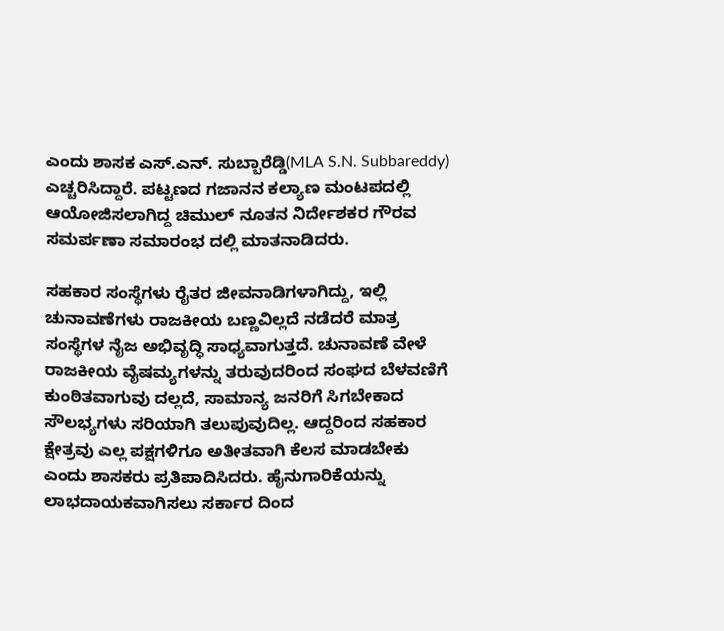ಎಂದು ಶಾಸಕ ಎಸ್.ಎನ್. ಸುಬ್ಬಾರೆಡ್ಡಿ(MLA S.N. Subbareddy) ಎಚ್ಚರಿಸಿದ್ದಾರೆ. ಪಟ್ಟಣದ ಗಜಾನನ ಕಲ್ಯಾಣ ಮಂಟಪದಲ್ಲಿ ಆಯೋಜಿಸಲಾಗಿದ್ದ ಚಿಮುಲ್ ನೂತನ ನಿರ್ದೇಶಕರ ಗೌರವ ಸಮರ್ಪಣಾ ಸಮಾರಂಭ ದಲ್ಲಿ ಮಾತನಾಡಿದರು.

ಸಹಕಾರ ಸಂಸ್ಥೆಗಳು ರೈತರ ಜೀವನಾಡಿಗಳಾಗಿದ್ದು, ಇಲ್ಲಿ ಚುನಾವಣೆಗಳು ರಾಜಕೀಯ ಬಣ್ಣವಿಲ್ಲದೆ ನಡೆದರೆ ಮಾತ್ರ ಸಂಸ್ಥೆಗಳ ನೈಜ ಅಭಿವೃದ್ಧಿ ಸಾಧ್ಯವಾಗುತ್ತದೆ. ಚುನಾವಣೆ ವೇಳೆ ರಾಜಕೀಯ ವೈಷಮ್ಯಗಳನ್ನು ತರುವುದರಿಂದ ಸಂಘದ ಬೆಳವಣಿಗೆ ಕುಂಠಿತವಾಗುವು ದಲ್ಲದೆ, ಸಾಮಾನ್ಯ ಜನರಿಗೆ ಸಿಗಬೇಕಾದ ಸೌಲಭ್ಯಗಳು ಸರಿಯಾಗಿ ತಲುಪುವುದಿಲ್ಲ. ಆದ್ದರಿಂದ ಸಹಕಾರ ಕ್ಷೇತ್ರವು ಎಲ್ಲ ಪಕ್ಷಗಳಿಗೂ ಅತೀತವಾಗಿ ಕೆಲಸ ಮಾಡಬೇಕು ಎಂದು ಶಾಸಕರು ಪ್ರತಿಪಾದಿಸಿದರು. ಹೈನುಗಾರಿಕೆಯನ್ನು ಲಾಭದಾಯಕವಾಗಿಸಲು ಸರ್ಕಾರ ದಿಂದ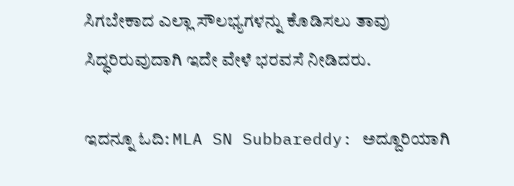ಸಿಗಬೇಕಾದ ಎಲ್ಲಾ ಸೌಲಭ್ಯಗಳನ್ನು ಕೊಡಿಸಲು ತಾವು ಸಿದ್ಧರಿರುವುದಾಗಿ ಇದೇ ವೇಳೆ ಭರವಸೆ ನೀಡಿದರು.

ಇದನ್ನೂ ಓದಿ: MLA SN Subbareddy: ಅದ್ದೂರಿಯಾಗಿ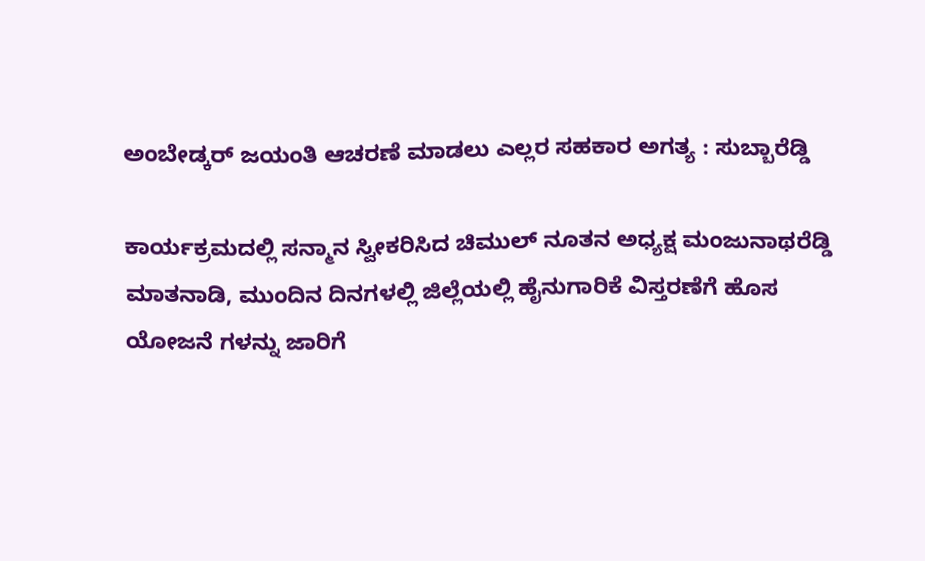ಅಂಬೇಡ್ಕರ್ ಜಯಂತಿ ಆಚರಣೆ ಮಾಡಲು ಎಲ್ಲರ ಸಹಕಾರ ಅಗತ್ಯ : ಸುಬ್ಬಾರೆಡ್ಡಿ

ಕಾರ್ಯಕ್ರಮದಲ್ಲಿ ಸನ್ಮಾನ ಸ್ವೀಕರಿಸಿದ ಚಿಮುಲ್ ನೂತನ ಅಧ್ಯಕ್ಷ ಮಂಜುನಾಥರೆಡ್ಡಿ ಮಾತನಾಡಿ, ಮುಂದಿನ ದಿನಗಳಲ್ಲಿ ಜಿಲ್ಲೆಯಲ್ಲಿ ಹೈನುಗಾರಿಕೆ ವಿಸ್ತರಣೆಗೆ ಹೊಸ ಯೋಜನೆ ಗಳನ್ನು ಜಾರಿಗೆ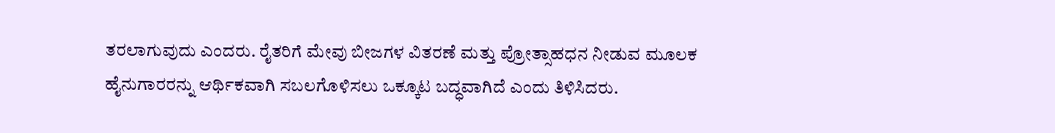ತರಲಾಗುವುದು ಎಂದರು. ರೈತರಿಗೆ ಮೇವು ಬೀಜಗಳ ವಿತರಣೆ ಮತ್ತು ಪ್ರೋತ್ಸಾಹಧನ ನೀಡುವ ಮೂಲಕ ಹೈನುಗಾರರನ್ನು ಆರ್ಥಿಕವಾಗಿ ಸಬಲಗೊಳಿಸಲು ಒಕ್ಕೂಟ ಬದ್ಧವಾಗಿದೆ ಎಂದು ತಿಳಿಸಿದರು.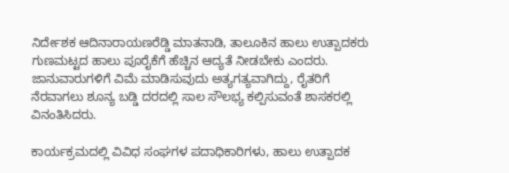ನಿರ್ದೇಶಕ ಆದಿನಾರಾಯಣರೆಡ್ಡಿ ಮಾತನಾಡಿ, ತಾಲೂಕಿನ ಹಾಲು ಉತ್ಪಾದಕರು ಗುಣಮಟ್ಟದ ಹಾಲು ಪೂರೈಕೆಗೆ ಹೆಚ್ಚಿನ ಆದ್ಯತೆ ನೀಡಬೇಕು ಎಂದರು. ಜಾನುವಾರುಗಳಿಗೆ ವಿಮೆ ಮಾಡಿಸುವುದು ಅತ್ಯಗತ್ಯವಾಗಿದ್ದು, ರೈತರಿಗೆ ನೆರವಾಗಲು ಶೂನ್ಯ ಬಡ್ಡಿ ದರದಲ್ಲಿ ಸಾಲ ಸೌಲಭ್ಯ ಕಲ್ಪಿಸುವಂತೆ ಶಾಸಕರಲ್ಲಿ ವಿನಂತಿಸಿದರು.

ಕಾರ್ಯಕ್ರಮದಲ್ಲಿ ವಿವಿಧ ಸಂಘಗಳ ಪದಾಧಿಕಾರಿಗಳು, ಹಾಲು ಉತ್ಪಾದಕ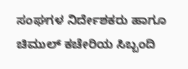ಸಂಘಗಳ ನಿರ್ದೇಶಕರು ಹಾಗೂ ಚಿಮುಲ್ ಕಚೇರಿಯ ಸಿಬ್ಬಂದಿ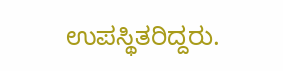ಉಪಸ್ಥಿತರಿದ್ದರು.